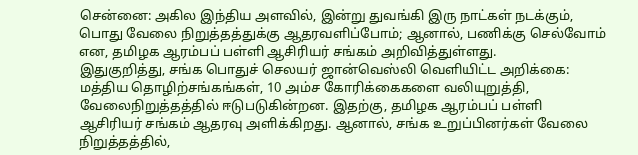சென்னை: அகில இந்திய அளவில், இன்று துவங்கி இரு நாட்கள் நடக்கும், பொது வேலை நிறுத்தத்துக்கு ஆதரவளிப்போம்; ஆனால், பணிக்கு செல்வோம் என, தமிழக ஆரம்பப் பள்ளி ஆசிரியர் சங்கம் அறிவித்துள்ளது.
இதுகுறித்து, சங்க பொதுச் செலயர் ஜான்வெஸ்லி வெளியிட்ட அறிக்கை: மத்திய தொழிற்சங்கங்கள், 10 அம்ச கோரிக்கைகளை வலியுறுத்தி, வேலைநிறுத்தத்தில் ஈடுபடுகின்றன. இதற்கு, தமிழக ஆரம்பப் பள்ளி ஆசிரியர் சங்கம் ஆதரவு அளிக்கிறது. ஆனால், சங்க உறுப்பினர்கள் வேலை நிறுத்தத்தில்,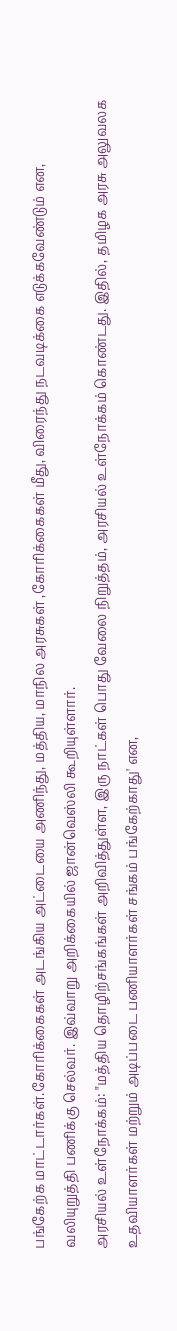பங்கேற்க மாட்டார்கள்.கோரிக்கைகள் அடங்கிய அட்டையை அணிந்து, மத்திய, மாநில அரசுகள் ,கோரிக்கைகள் மீது, விரைந்து நடவடிக்கை எடுக்கவேண்டும் என, வலியுறுத்தி பணிக்கு செல்வர். இவ்வாறு அறிக்கையில் ஜான்வெஸ்லி கூறியுள்ளார்.
அரசியல் உள்நோக்கம்: "மத்திய தொழிற்சங்கங்கள் அறிவித்துள்ள, இரு நாட்கள் பொது வேலை நிறுத்தம், அரசியல் உள்நோக்கம் கொண்டது. இதில், தமிழக அரசு அலுவலக உதவியாளர்கள் மற்றும் அடிப்படை பணியாளர்கள் சங்கம் பங்கேற்காது' என,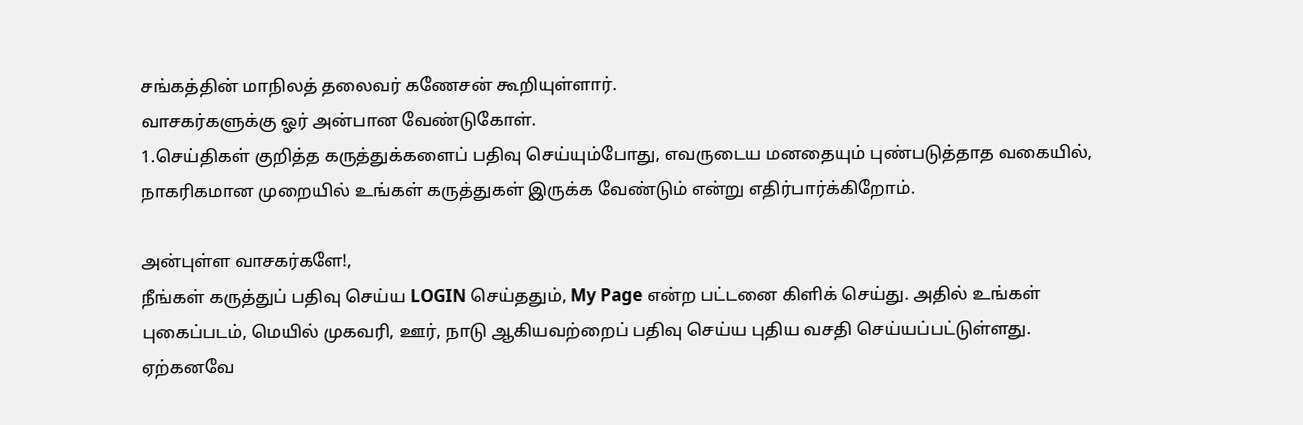சங்கத்தின் மாநிலத் தலைவர் கணேசன் கூறியுள்ளார்.
வாசகர்களுக்கு ஓர் அன்பான வேண்டுகோள்.
1.செய்திகள் குறித்த கருத்துக்களைப் பதிவு செய்யும்போது, எவருடைய மனதையும் புண்படுத்தாத வகையில், நாகரிகமான முறையில் உங்கள் கருத்துகள் இருக்க வேண்டும் என்று எதிர்பார்க்கிறோம்.

அன்புள்ள வாசகர்களே!,
நீங்கள் கருத்துப் பதிவு செய்ய LOGIN செய்ததும், My Page என்ற பட்டனை கிளிக் செய்து. அதில் உங்கள் புகைப்படம், மெயில் முகவரி, ஊர், நாடு ஆகியவற்றைப் பதிவு செய்ய புதிய வசதி செய்யப்பட்டுள்ளது. ஏற்கனவே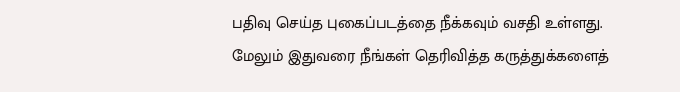பதிவு செய்த புகைப்படத்தை நீக்கவும் வசதி உள்ளது. மேலும் இதுவரை நீங்கள் தெரிவித்த கருத்துக்களைத்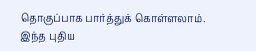தொகுப்பாக பார்த்துக் கொள்ளலாம். இந்த புதிய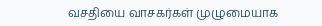வசதியை வாசகர்கள் முழுமையாக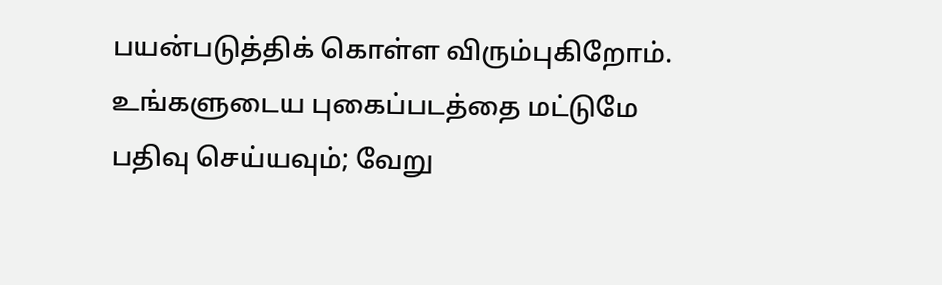பயன்படுத்திக் கொள்ள விரும்புகிறோம். உங்களுடைய புகைப்படத்தை மட்டுமே பதிவு செய்யவும்; வேறு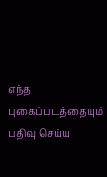எந்த புகைப்படத்தையும் பதிவு செய்ய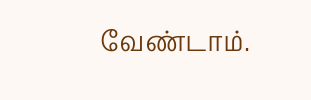வேண்டாம்.